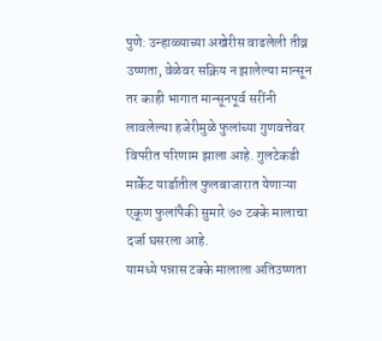पुणे: उन्हाळ्याच्या अखेरीस वाढलेली तीव्र उष्णता, वेळेवर सक्रिय न झालेल्या मान्सून तर काही भागात मान्सूनपूर्व सरींनी लावलेल्या हजेरीमुळे फुलांच्या गुणवत्तेवर विपरीत परिणाम झाला आहे. गुलटेकडी मार्केट यार्डातील फुलबाजारात येणाऱ्या एकूण फुलांपैकी सुमारे ७० टक्के मालाचा दर्जा घसरला आहे.
यामध्ये पन्नास टक्के मालाला अतिउष्णता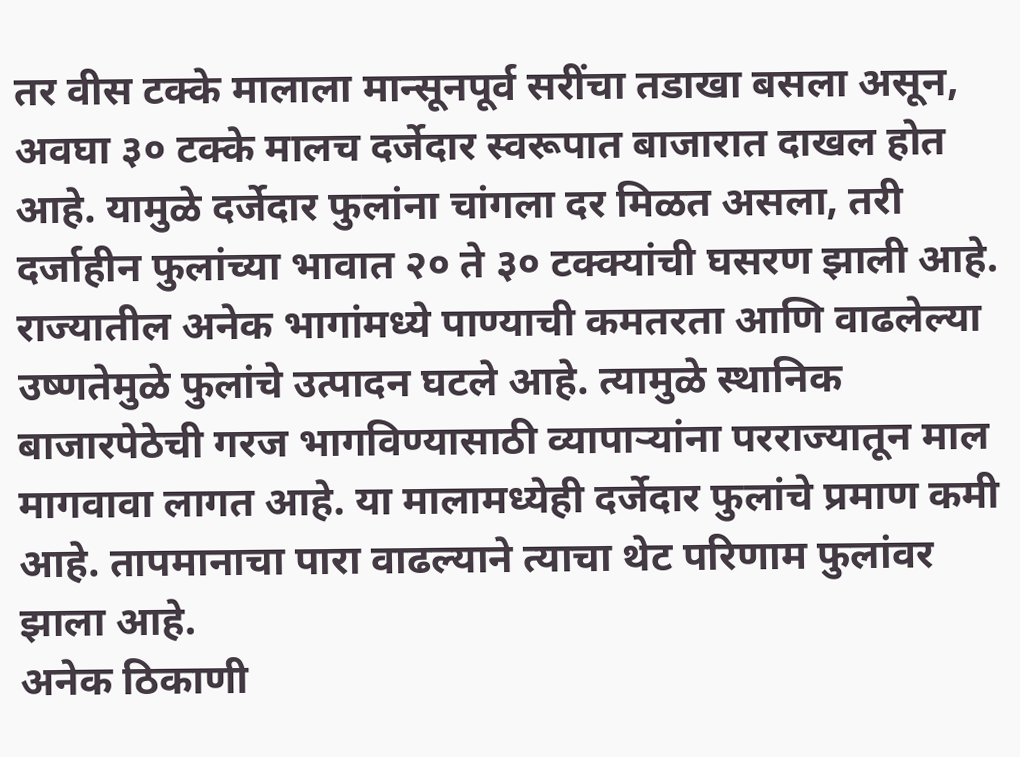तर वीस टक्के मालाला मान्सूनपूर्व सरींचा तडाखा बसला असून, अवघा ३० टक्के मालच दर्जेदार स्वरूपात बाजारात दाखल होत आहे. यामुळे दर्जेदार फुलांना चांगला दर मिळत असला, तरी दर्जाहीन फुलांच्या भावात २० ते ३० टक्क्यांची घसरण झाली आहे.
राज्यातील अनेक भागांमध्ये पाण्याची कमतरता आणि वाढलेल्या उष्णतेमुळे फुलांचे उत्पादन घटले आहे. त्यामुळे स्थानिक बाजारपेठेची गरज भागविण्यासाठी व्यापाऱ्यांना परराज्यातून माल मागवावा लागत आहे. या मालामध्येही दर्जेदार फुलांचे प्रमाण कमी आहे. तापमानाचा पारा वाढल्याने त्याचा थेट परिणाम फुलांवर झाला आहे.
अनेक ठिकाणी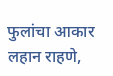फुलांचा आकार लहान राहणे,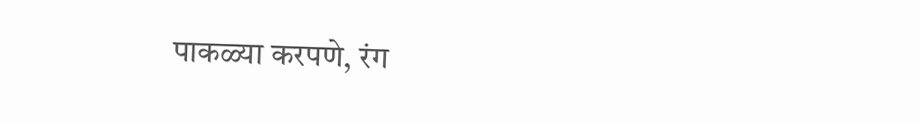पाकळ्या करपणे, रंग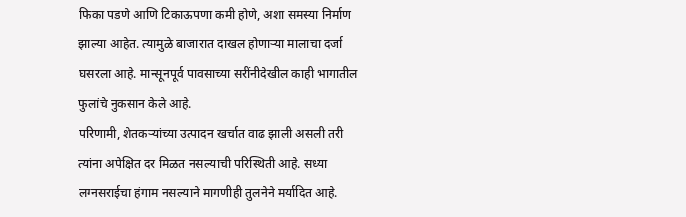फिका पडणे आणि टिकाऊपणा कमी होणे, अशा समस्या निर्माण झाल्या आहेत. त्यामुळे बाजारात दाखल होणाऱ्या मालाचा दर्जा घसरला आहे. मान्सूनपूर्व पावसाच्या सरींनीदेखील काही भागातील फुलांचे नुकसान केले आहे.
परिणामी, शेतकऱ्यांच्या उत्पादन खर्चात वाढ झाली असली तरी त्यांना अपेक्षित दर मिळत नसल्याची परिस्थिती आहे. सध्या लग्नसराईचा हंगाम नसल्याने मागणीही तुलनेने मर्यादित आहे.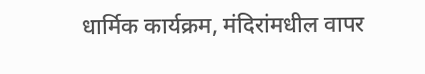धार्मिक कार्यक्रम, मंदिरांमधील वापर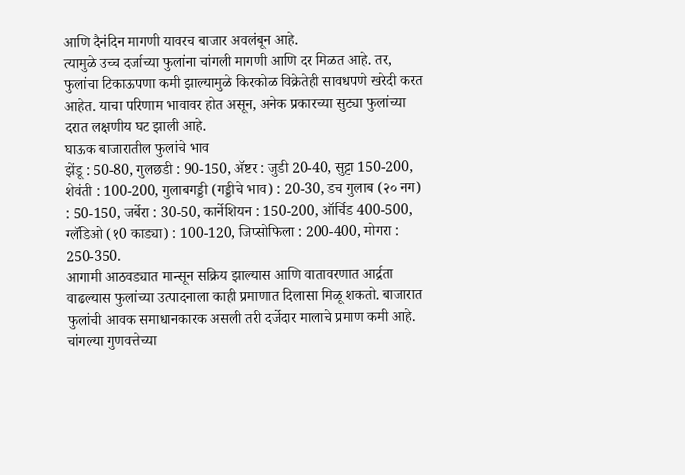आणि दैनंदिन मागणी यावरच बाजार अवलंबून आहे.
त्यामुळे उच्च दर्जाच्या फुलांना चांगली मागणी आणि दर मिळत आहे. तर, फुलांचा टिकाऊपणा कमी झाल्यामुळे किरकोळ विक्रेतेही सावधपणे खरेदी करत आहेत. याचा परिणाम भावावर होत असून, अनेक प्रकारच्या सुट्या फुलांच्या दरात लक्षणीय घट झाली आहे.
घाऊक बाजारातील फुलांचे भाव
झेंडू : 50-80, गुलछडी : 90-150, ॲष्टर : जुडी 20-40, सुट्टा 150-200, शेवंती : 100-200, गुलाबगड्डी (गड्डीचे भाव) : 20-30, डच गुलाब (२० नग) : 50-150, जर्बेरा : 30-50, कार्नेशियन : 150-200, ऑर्चिड 400-500, ग्लॅडिओ (१0 काड्या) : 100-120, जिप्सोफिला : 200-400, मोगरा : 250-350.
आगामी आठवड्यात मान्सून सक्रिय झाल्यास आणि वातावरणात आर्द्रता वाढल्यास फुलांच्या उत्पादनाला काही प्रमाणात दिलासा मिळू शकतो. बाजारात फुलांची आवक समाधानकारक असली तरी दर्जेदार मालाचे प्रमाण कमी आहे. चांगल्या गुणवत्तेच्या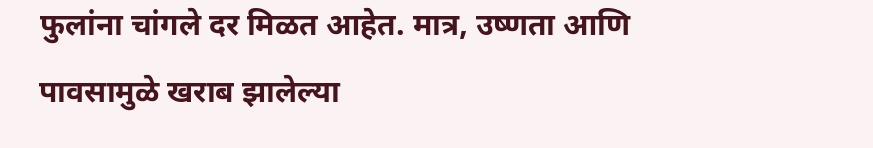फुलांना चांगले दर मिळत आहेत. मात्र, उष्णता आणि पावसामुळे खराब झालेल्या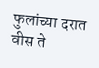फुलांच्या दरात वीस ते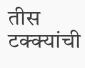तीस टक्क्यांची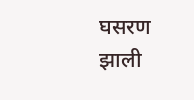घसरण झाली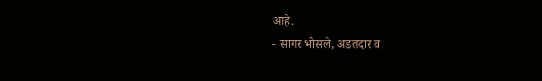आहे.
- सागर भोसले, अडतदार व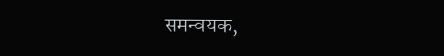समन्वयक,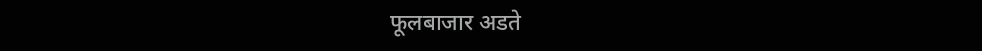फूलबाजार अडते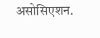असोसिएशन.